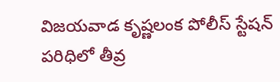విజయవాడ కృష్ణలంక పోలీస్ స్టేషన్ పరిధిలో తీవ్ర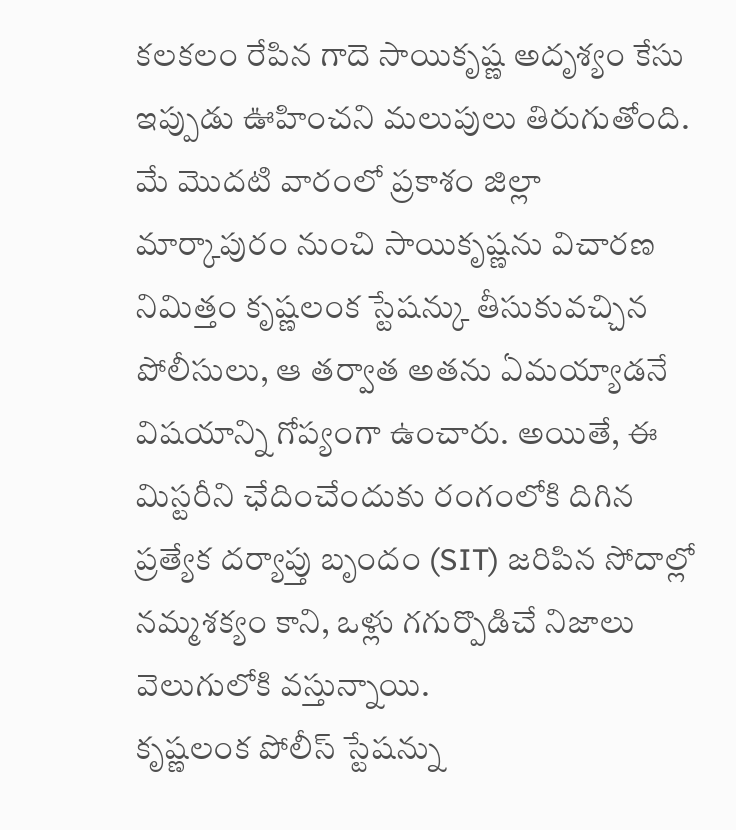కలకలం రేపిన గాదె సాయికృష్ణ అదృశ్యం కేసు ఇప్పుడు ఊహించని మలుపులు తిరుగుతోంది. మే మొదటి వారంలో ప్రకాశం జిల్లా మార్కాపురం నుంచి సాయికృష్ణను విచారణ నిమిత్తం కృష్ణలంక స్టేషన్కు తీసుకువచ్చిన పోలీసులు, ఆ తర్వాత అతను ఏమయ్యాడనే విషయాన్ని గోప్యంగా ఉంచారు. అయితే, ఈ మిస్టరీని ఛేదించేందుకు రంగంలోకి దిగిన ప్రత్యేక దర్యాప్తు బృందం (SIT) జరిపిన సోదాల్లో నమ్మశక్యం కాని, ఒళ్లు గగుర్పొడిచే నిజాలు వెలుగులోకి వస్తున్నాయి.
కృష్ణలంక పోలీస్ స్టేషన్ను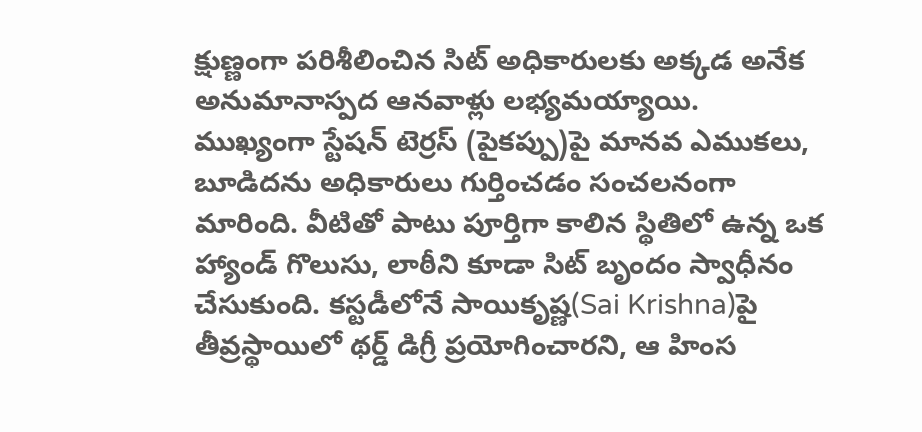క్షుణ్ణంగా పరిశీలించిన సిట్ అధికారులకు అక్కడ అనేక అనుమానాస్పద ఆనవాళ్లు లభ్యమయ్యాయి. ముఖ్యంగా స్టేషన్ టెర్రస్ (పైకప్పు)పై మానవ ఎముకలు, బూడిదను అధికారులు గుర్తించడం సంచలనంగా మారింది. వీటితో పాటు పూర్తిగా కాలిన స్థితిలో ఉన్న ఒక హ్యాండ్ గొలుసు, లాఠీని కూడా సిట్ బృందం స్వాధీనం చేసుకుంది. కస్టడీలోనే సాయికృష్ణ(Sai Krishna)పై తీవ్రస్థాయిలో థర్డ్ డిగ్రీ ప్రయోగించారని, ఆ హింస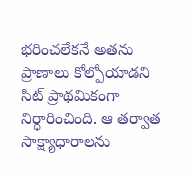భరించలేకనే అతను ప్రాణాలు కోల్పోయాడని సిట్ ప్రాథమికంగా నిర్ధారించింది. ఆ తర్వాత సాక్ష్యాధారాలను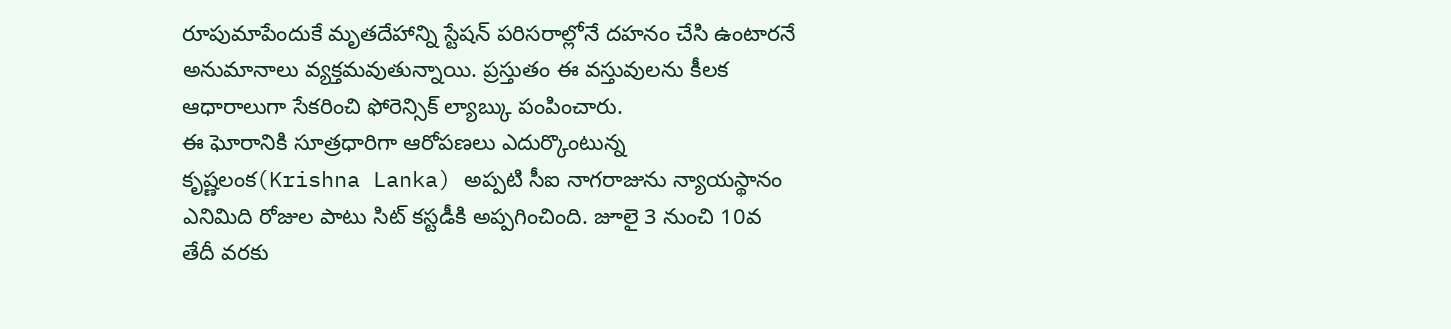రూపుమాపేందుకే మృతదేహాన్ని స్టేషన్ పరిసరాల్లోనే దహనం చేసి ఉంటారనే అనుమానాలు వ్యక్తమవుతున్నాయి. ప్రస్తుతం ఈ వస్తువులను కీలక ఆధారాలుగా సేకరించి ఫోరెన్సిక్ ల్యాబ్కు పంపించారు.
ఈ ఘోరానికి సూత్రధారిగా ఆరోపణలు ఎదుర్కొంటున్న కృష్ణలంక(Krishna Lanka) అప్పటి సీఐ నాగరాజును న్యాయస్థానం ఎనిమిది రోజుల పాటు సిట్ కస్టడీకి అప్పగించింది. జూలై 3 నుంచి 10వ తేదీ వరకు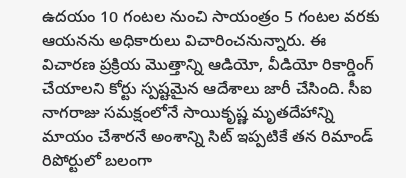ఉదయం 10 గంటల నుంచి సాయంత్రం 5 గంటల వరకు ఆయనను అధికారులు విచారించనున్నారు. ఈ విచారణ ప్రక్రియ మొత్తాన్ని ఆడియో, వీడియో రికార్డింగ్ చేయాలని కోర్టు స్పష్టమైన ఆదేశాలు జారీ చేసింది. సీఐ నాగరాజు సమక్షంలోనే సాయికృష్ణ మృతదేహాన్ని మాయం చేశారనే అంశాన్ని సిట్ ఇప్పటికే తన రిమాండ్ రిపోర్టులో బలంగా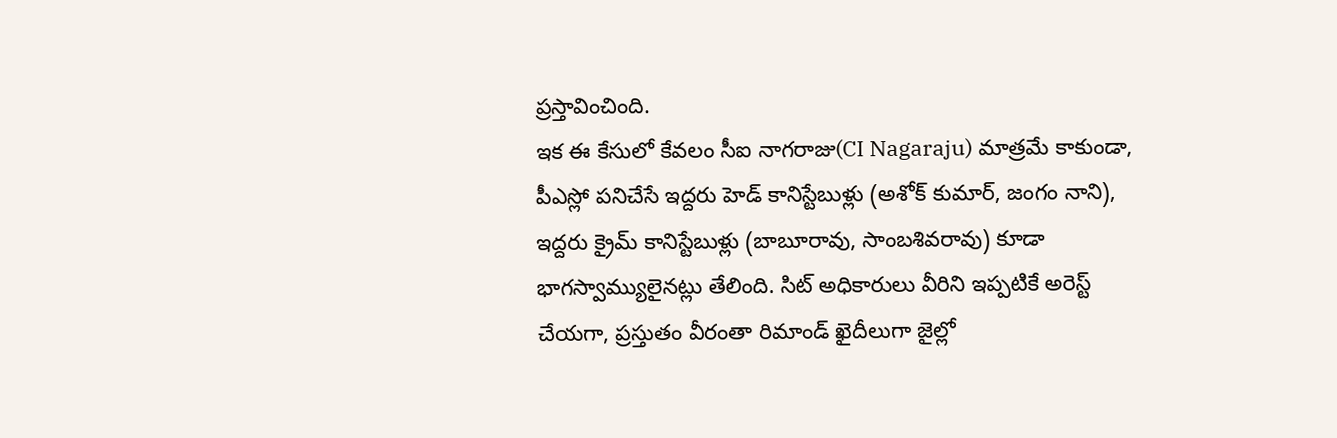ప్రస్తావించింది.
ఇక ఈ కేసులో కేవలం సీఐ నాగరాజు(CI Nagaraju) మాత్రమే కాకుండా, పీఎస్లో పనిచేసే ఇద్దరు హెడ్ కానిస్టేబుళ్లు (అశోక్ కుమార్, జంగం నాని), ఇద్దరు క్రైమ్ కానిస్టేబుళ్లు (బాబూరావు, సాంబశివరావు) కూడా భాగస్వామ్యులైనట్లు తేలింది. సిట్ అధికారులు వీరిని ఇప్పటికే అరెస్ట్ చేయగా, ప్రస్తుతం వీరంతా రిమాండ్ ఖైదీలుగా జైల్లో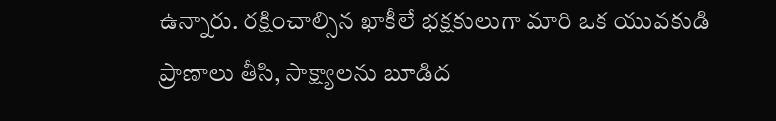ఉన్నారు. రక్షించాల్సిన ఖాకీలే భక్షకులుగా మారి ఒక యువకుడి ప్రాణాలు తీసి, సాక్ష్యాలను బూడిద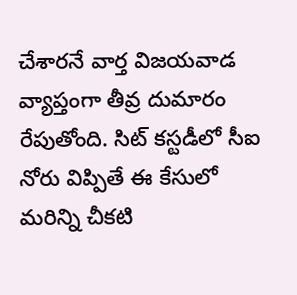చేశారనే వార్త విజయవాడ వ్యాప్తంగా తీవ్ర దుమారం రేపుతోంది. సిట్ కస్టడీలో సీఐ నోరు విప్పితే ఈ కేసులో మరిన్ని చీకటి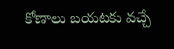కోణాలు బయటకు వచ్చే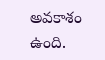అవకాశం ఉంది.